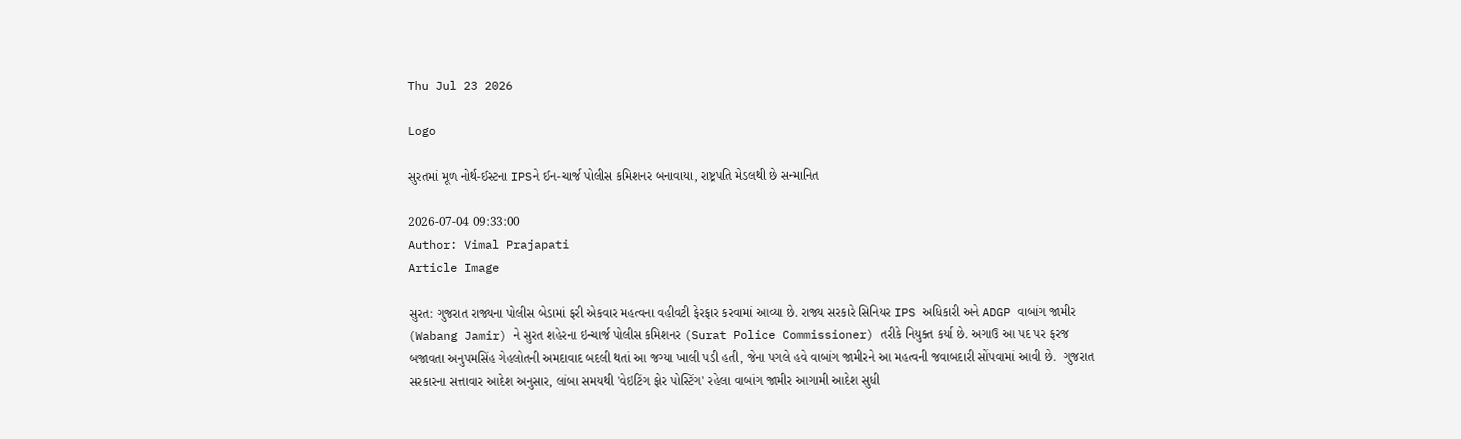Thu Jul 23 2026

Logo

સુરતમાં મૂળ નોર્થ-ઈસ્ટના IPSને ઈન-ચાર્જ પોલીસ કમિશનર બનાવાયા, રાષ્ટ્રપતિ મેડલથી છે સન્માનિત

2026-07-04 09:33:00
Author: Vimal Prajapati
Article Image

સુરત: ગુજરાત રાજ્યના પોલીસ બેડામાં ફરી એકવાર મહત્વના વહીવટી ફેરફાર કરવામાં આવ્યા છે. રાજ્ય સરકારે સિનિયર IPS અધિકારી અને ADGP વાબાંગ જામીર (Wabang Jamir) ને સુરત શહેરના ઇન્ચાર્જ પોલીસ કમિશનર (Surat Police Commissioner) તરીકે નિયુક્ત કર્યા છે. અગાઉ આ પદ પર ફરજ બજાવતા અનુપમસિંહ ગેહલોતની અમદાવાદ બદલી થતાં આ જગ્યા ખાલી પડી હતી, જેના પગલે હવે વાબાંગ જામીરને આ મહત્વની જવાબદારી સોંપવામાં આવી છે.  ગુજરાત સરકારના સત્તાવાર આદેશ અનુસાર, લાંબા સમયથી 'વેઇટિંગ ફોર પોસ્ટિંગ' રહેલા વાબાંગ જામીર આગામી આદેશ સુધી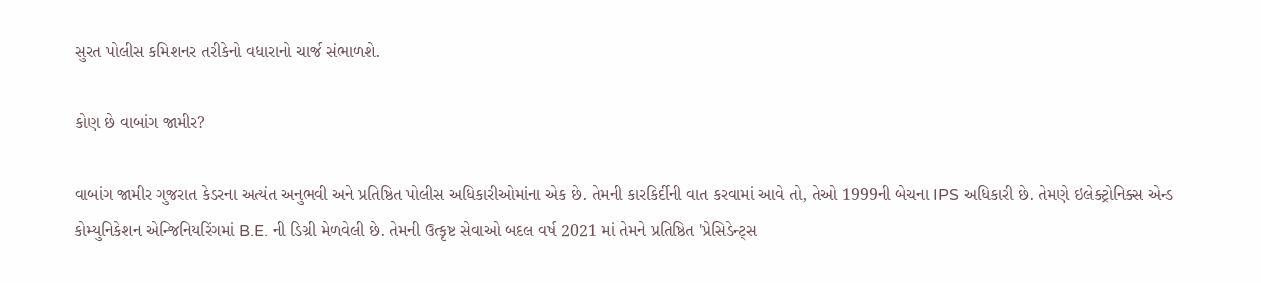સુરત પોલીસ કમિશનર તરીકેનો વધારાનો ચાર્જ સંભાળશે.

કોણ છે વાબાંગ જામીર?

વાબાંગ જામીર ગુજરાત કેડરના અત્યંત અનુભવી અને પ્રતિષ્ઠિત પોલીસ અધિકારીઓમાંના એક છે. તેમની કારકિર્દીની વાત કરવામાં આવે તો, તેઓ 1999ની બેચના IPS અધિકારી છે. તેમણે ઇલેક્ટ્રોનિક્સ એન્ડ કોમ્યુનિકેશન એન્જિનિયરિંગમાં B.E. ની ડિગ્રી મેળવેલી છે. તેમની ઉત્કૃષ્ટ સેવાઓ બદલ વર્ષ 2021 માં તેમને પ્રતિષ્ઠિત 'પ્રેસિડેન્ટ્સ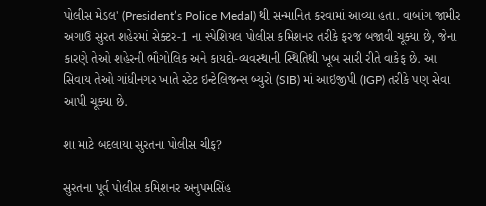પોલીસ મેડલ' (President’s Police Medal) થી સન્માનિત કરવામાં આવ્યા હતા. વાબાંગ જામીર અગાઉ સુરત શહેરમાં સેક્ટર-1 ના સ્પેશિયલ પોલીસ કમિશનર તરીકે ફરજ બજાવી ચૂક્યા છે, જેના કારણે તેઓ શહેરની ભૌગોલિક અને કાયદો-વ્યવસ્થાની સ્થિતિથી ખૂબ સારી રીતે વાકેફ છે. આ સિવાય તેઓ ગાંધીનગર ખાતે સ્ટેટ ઇન્ટેલિજન્સ બ્યુરો (SIB) માં આઇજીપી (IGP) તરીકે પણ સેવા આપી ચૂક્યા છે.

શા માટે બદલાયા સુરતના પોલીસ ચીફ?

સુરતના પૂર્વ પોલીસ કમિશનર અનુપમસિંહ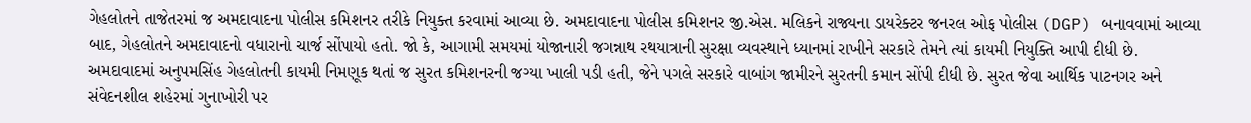ગેહલોતને તાજેતરમાં જ અમદાવાદના પોલીસ કમિશનર તરીકે નિયુક્ત કરવામાં આવ્યા છે. અમદાવાદના પોલીસ કમિશનર જી.એસ. મલિકને રાજ્યના ડાયરેક્ટર જનરલ ઓફ પોલીસ (DGP) બનાવવામાં આવ્યા બાદ, ગેહલોતને અમદાવાદનો વધારાનો ચાર્જ સોંપાયો હતો. જો કે, આગામી સમયમાં યોજાનારી જગન્નાથ રથયાત્રાની સુરક્ષા વ્યવસ્થાને ધ્યાનમાં રાખીને સરકારે તેમને ત્યાં કાયમી નિયુક્તિ આપી દીધી છે. અમદાવાદમાં અનુપમસિંહ ગેહલોતની કાયમી નિમણૂક થતાં જ સુરત કમિશનરની જગ્યા ખાલી પડી હતી, જેને પગલે સરકારે વાબાંગ જામીરને સુરતની કમાન સોંપી દીધી છે. સુરત જેવા આર્થિક પાટનગર અને સંવેદનશીલ શહેરમાં ગુનાખોરી પર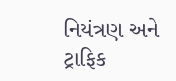નિયંત્રણ અને ટ્રાફિક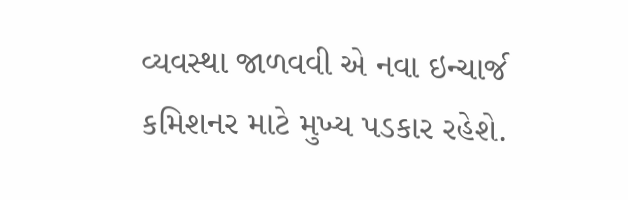વ્યવસ્થા જાળવવી એ નવા ઇન્ચાર્જ કમિશનર માટે મુખ્ય પડકાર રહેશે.